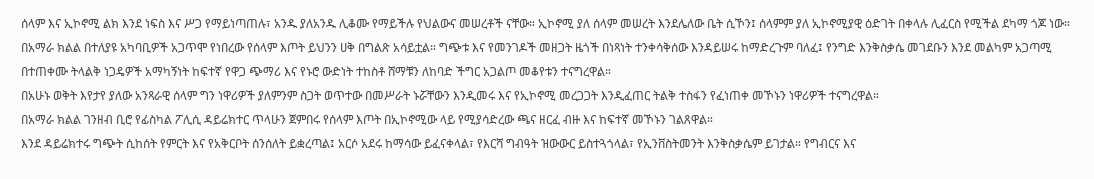ሰላም እና ኢኮኖሚ ልክ እንደ ነፍስ እና ሥጋ የማይነጣጠሉ፣ አንዱ ያለአንዱ ሊቆሙ የማይችሉ የህልውና መሠረቶች ናቸው። ኢኮኖሚ ያለ ሰላም መሠረት እንደሌለው ቤት ሲኾን፤ ሰላምም ያለ ኢኮኖሚያዊ ዕድገት በቀላሉ ሊፈርስ የሚችል ደካማ ጎጆ ነው።
በአማራ ክልል በተለያዩ አካባቢዎች አጋጥሞ የነበረው የሰላም እጦት ይህንን ሀቅ በግልጽ አሳይቷል። ግጭቱ እና የመንገዶች መዘጋት ዜጎች በነጻነት ተንቀሳቅሰው እንዳይሠሩ ከማድረጉም ባለፈ፤ የንግድ እንቅስቃሴ መገደቡን እንደ መልካም አጋጣሚ በተጠቀሙ ትላልቅ ነጋዴዎች አማካኝነት ከፍተኛ የዋጋ ጭማሪ እና የኑሮ ውድነት ተከስቶ ሸማቹን ለከባድ ችግር አጋልጦ መቆየቱን ተናግረዋል።
በአሁኑ ወቅት እየታየ ያለው አንጻራዊ ሰላም ግን ነዋሪዎች ያለምንም ስጋት ወጥተው በመሥራት ኑሯቸውን እንዲመሩ እና የኢኮኖሚ መረጋጋት እንዲፈጠር ትልቅ ተስፋን የፈነጠቀ መኾኑን ነዋሪዎች ተናግረዋል።
በአማራ ክልል ገንዘብ ቢሮ የፊስካል ፖሊሲ ዳይሬክተር ጥላሁን ጀምበሩ የሰላም እጦት በኢኮኖሚው ላይ የሚያሳድረው ጫና ዘርፈ ብዙ እና ከፍተኛ መኾኑን ገልጸዋል።
እንደ ዳይሬክተሩ ግጭት ሲከሰት የምርት እና የአቅርቦት ሰንሰለት ይቋረጣል፤ አርሶ አደሩ ከማሳው ይፈናቀላል፣ የእርሻ ግብዓት ዝውውር ይስተጓጎላል፣ የኢንቨስትመንት እንቅስቃሴም ይገታል። የግብርና እና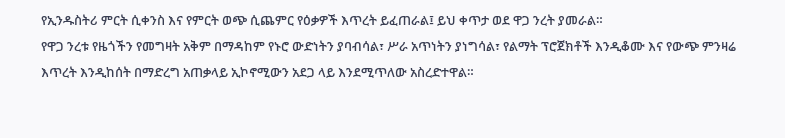የኢንዱስትሪ ምርት ሲቀንስ እና የምርት ወጭ ሲጨምር የዕቃዎች እጥረት ይፈጠራል፤ ይህ ቀጥታ ወደ ዋጋ ንረት ያመራል።
የዋጋ ንረቱ የዜጎችን የመግዛት አቅም በማዳከም የኑሮ ውድነትን ያባብሳል፣ ሥራ አጥነትን ያነግሳል፣ የልማት ፕሮጀክቶች እንዲቆሙ እና የውጭ ምንዛሬ እጥረት እንዲከሰት በማድረግ አጠቃላይ ኢኮኖሚውን አደጋ ላይ እንደሚጥለው አስረድተዋል።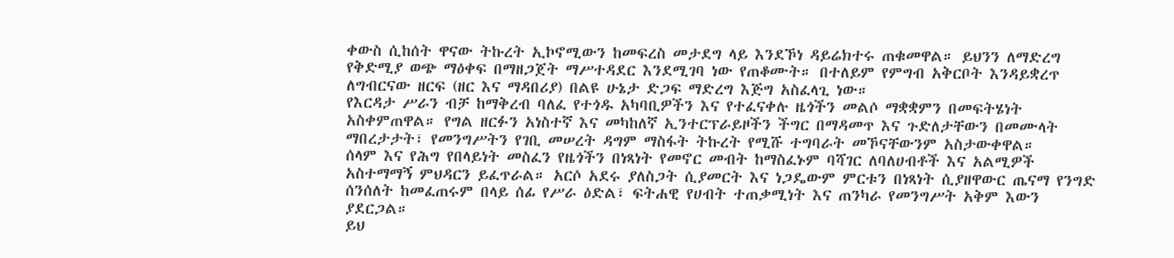ቀውስ ሲከሰት ዋናው ትኩረት ኢኮኖሚውን ከመፍረስ መታደግ ላይ እንደኾነ ዳይሬክተሩ ጠቁመዋል። ይህንን ለማድረግ የቅድሚያ ወጭ ማዕቀፍ በማዘጋጀት ማሥተዳደር እንደሚገባ ነው የጠቆሙት። በተለይም የምግብ አቅርቦት እንዳይቋረጥ ለግብርናው ዘርፍ (ዘር እና ማዳበሪያ) በልዩ ሁኔታ ድጋፍ ማድረግ እጅግ አስፈላጊ ነው።
የእርዳታ ሥራን ብቻ ከማቅረብ ባለፈ የተጎዱ አካባቢዎችን እና የተፈናቀሉ ዜጎችን መልሶ ማቋቋምን በመፍትሄነት አስቀምጠዋል። የግል ዘርፉን አነስተኛ እና መካከለኛ ኢንተርፕራይዞችን ችግር በማዳመጥ እና ጉድለታቸውን በመሙላት ማበረታታት፣ የመንግሥትን የገቢ መሠረት ዳግም ማስፋት ትኩረት የሚሹ ተግባራት መኾናቸውንም አስታውቀዋል።
ሰላም እና የሕግ የበላይነት መስፈን የዜጎችን በነጻነት የመኖር መብት ከማስፈኑም ባሻገር ለባለሀብቶች እና አልሚዎች አስተማማኝ ምህዳርን ይፈጥራል። አርሶ አደሩ ያለስጋት ሲያመርት እና ነጋዴውም ምርቱን በነጻነት ሲያዘዋውር ጤናማ የንግድ ሰንሰለት ከመፈጠሩም በላይ ሰፊ የሥራ ዕድል፣ ፍትሐዊ የሀብት ተጠቃሚነት እና ጠንካራ የመንግሥት አቅም እውን ያደርጋል።
ይህ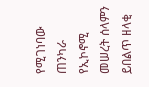የሚገነባው ጠንካራ የኢኮኖሚ መሠረት ሰላምን ይበልጥ ዘላቂ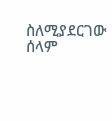ስለሚያደርገው ሰላም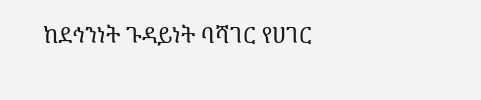ከደኅንነት ጉዳይነት ባሻገር የሀገር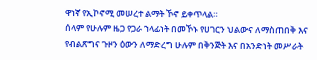ዋነኛ የኢኮኖሚ መሠረተ ልማት ኾኖ ይቀጥላል።
ሰላም የሁሉም ዜጋ የጋራ ኀላፊነት በመኾኑ የሀገርን ህልውና ለማስጠበቅ እና የብልጽግና ጉዞን ዕውን ለማድረግ ሁሉም በቅንጅት እና በአንድነት መሥራት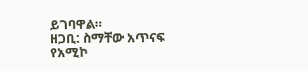ይገባዋል።
ዘጋቢ: ስማቸው አጥናፍ
የአሚኮ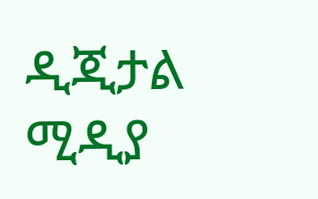ዲጂታል ሚዲያ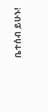ቤተሰብ ይሁኑ!